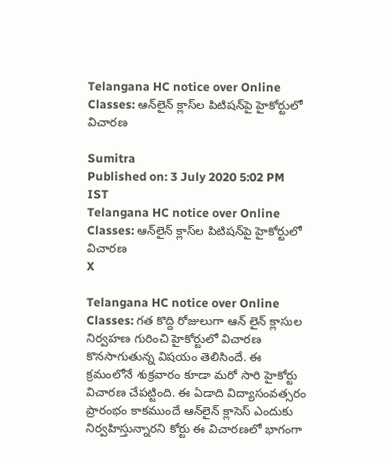Telangana HC notice over Online Classes: ఆన్‌లైన్‌ క్లాస్‌ల పిటిషన్‌పై హైకోర్టులో విచారణ

Sumitra
Published on: 3 July 2020 5:02 PM IST
Telangana HC notice over Online Classes: ఆన్‌లైన్‌ క్లాస్‌ల పిటిషన్‌పై హైకోర్టులో విచారణ
X

Telangana HC notice over Online Classes: గత కొద్ది రోజులుగా ఆన్ లైన్ క్లాసుల నిర్వహణ గురించి హైకోర్టులో విచారణ కొనసాగుతున్న విషయం తెలిసిందే. ఈ క్రమంలోనే శుక్రవారం కూడా మరో సారి హైకోర్టు విచారణ చేపట్టింది. ఈ ఏడాది విద్యాసంవత్సరం ప్రారంభం కాకముందే ఆన్‌లైన్‌ క్లాసెస్‌ ఎందుకు నిర్వహిస్తున్నారని కోర్టు ఈ విచారణలో భాగంగా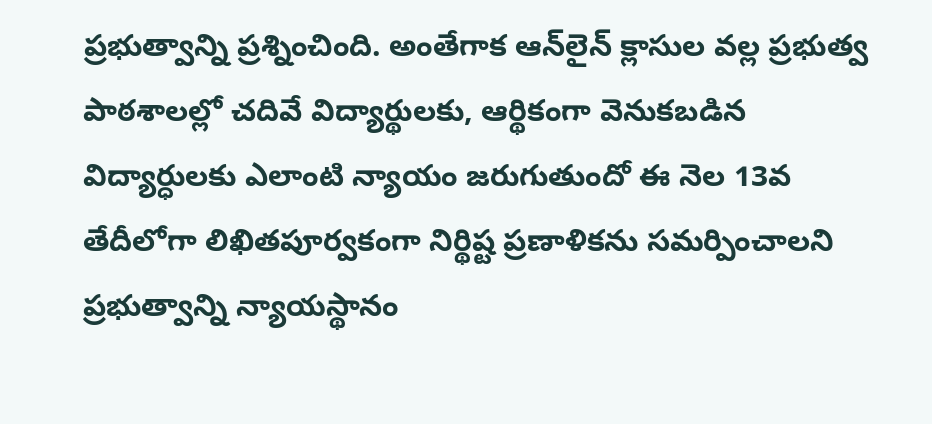ప్రభుత్వాన్ని ప్రశ్నించింది. అంతేగాక ఆన్‌లైన్‌ క్లాసుల వల్ల ప్రభుత్వ పాఠశాలల్లో చదివే విద్యార్థులకు, ఆర్థికంగా వెనుకబడిన విద్యార్ధులకు ఎలాంటి న్యాయం జరుగుతుందో ఈ నెల 13వ తేదీలోగా లిఖితపూర్వకంగా నిర్థిష్ట ప్రణాళికను సమర్పించాలని ప్రభుత్వాన్ని న్యాయస్థానం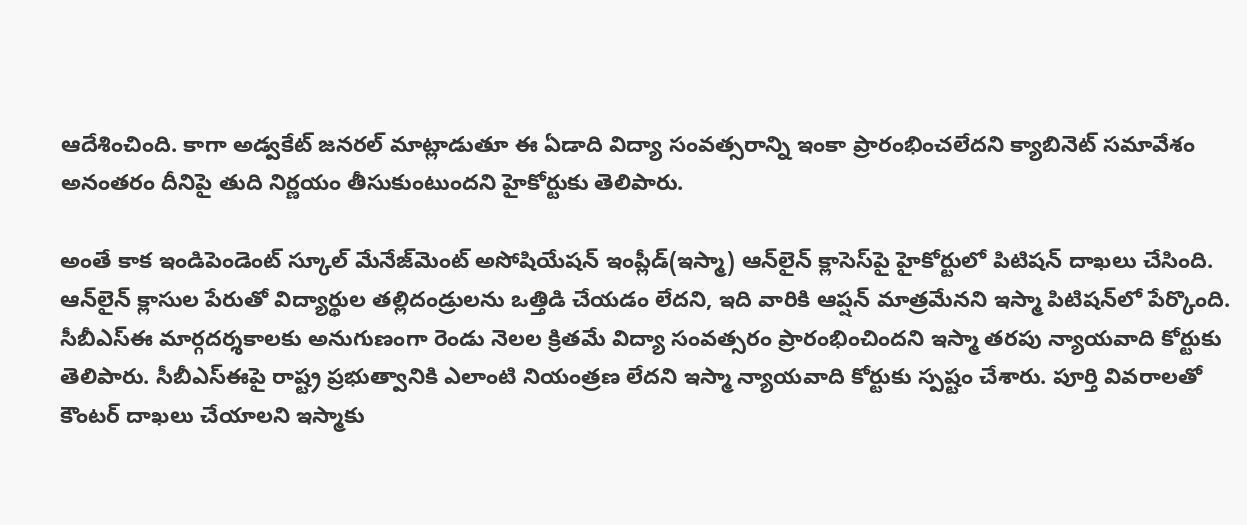ఆదేశించింది. కాగా అడ్వకేట్ జనరల్ మాట్లాడుతూ ఈ ఏడాది విద్యా సంవత్సరాన్ని ఇంకా ప్రారంభించలేదని క్యాబినెట్‌ సమావేశం అనంతరం దీనిపై తుది నిర్ణయం తీసుకుంటుందని హైకోర్టుకు తెలిపారు.

అంతే కాక ఇండిపెండెంట్‌ స్కూల్‌ మేనేజ్‌మెంట్‌ అసోషియేషన్‌ ఇంప్లీడ్‌(ఇస్మా) ఆన్‌లైన్‌ క్లాసెస్‌పై హైకోర్టులో పిటిషన్‌ దాఖలు చేసింది. ఆన్‌లైన్‌ క్లాసుల పేరుతో విద్యార్థుల తల్లిదండ్రులను ఒత్తిడి చేయడం లేదని, ఇది వారికి ఆప్షన్‌ మాత్రమేనని ఇస్మా పిటిషన్‌లో పేర్కొంది. సీబీఎస్ఈ మార్గదర్శకాలకు అనుగుణంగా రెండు నెలల క్రితమే విద్యా సంవత్సరం ప్రారంభించిందని ఇస్మా తరపు న్యాయవాది కోర్టుకు తెలిపారు. సీబీఎస్ఈపై రాష్ట్ర ప్రభుత్వానికి ఎలాంటి నియంత్రణ లేదని ఇస్మా న్యాయవాది కోర్టుకు స్పష్టం చేశారు. పూర్తి వివరాలతో కౌంటర్‌ దాఖలు చేయాలని ఇస్మాకు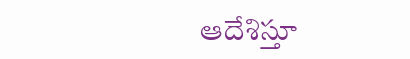ఆదేశిస్తూ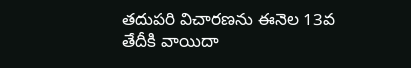తదుపరి విచారణను ఈనెల 13వ తేదీకి వాయిదా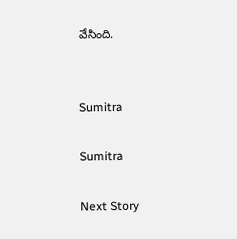వేసింది.


Sumitra

Sumitra

Next Story